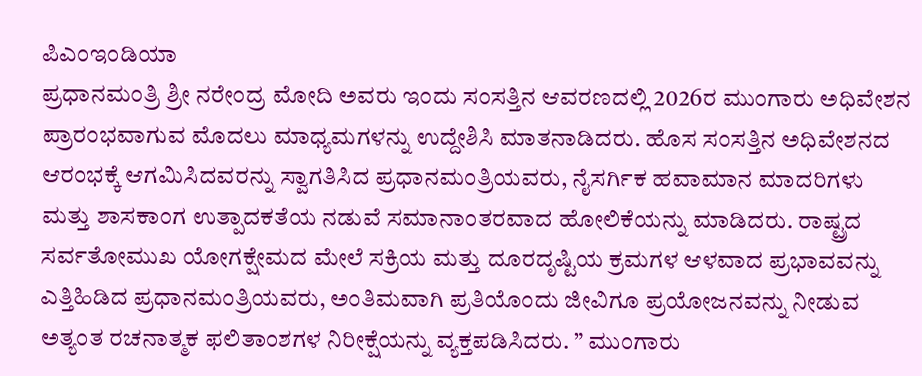ಪಿಎಂಇಂಡಿಯಾ
ಪ್ರಧಾನಮಂತ್ರಿ ಶ್ರೀ ನರೇಂದ್ರ ಮೋದಿ ಅವರು ಇಂದು ಸಂಸತ್ತಿನ ಆವರಣದಲ್ಲಿ 2026ರ ಮುಂಗಾರು ಅಧಿವೇಶನ ಪ್ರಾರಂಭವಾಗುವ ಮೊದಲು ಮಾಧ್ಯಮಗಳನ್ನು ಉದ್ದೇಶಿಸಿ ಮಾತನಾಡಿದರು. ಹೊಸ ಸಂಸತ್ತಿನ ಅಧಿವೇಶನದ ಆರಂಭಕ್ಕೆ ಆಗಮಿಸಿದವರನ್ನು ಸ್ವಾಗತಿಸಿದ ಪ್ರಧಾನಮಂತ್ರಿಯವರು, ನೈಸರ್ಗಿಕ ಹವಾಮಾನ ಮಾದರಿಗಳು ಮತ್ತು ಶಾಸಕಾಂಗ ಉತ್ಪಾದಕತೆಯ ನಡುವೆ ಸಮಾನಾಂತರವಾದ ಹೋಲಿಕೆಯನ್ನು ಮಾಡಿದರು. ರಾಷ್ಟ್ರದ ಸರ್ವತೋಮುಖ ಯೋಗಕ್ಷೇಮದ ಮೇಲೆ ಸಕ್ರಿಯ ಮತ್ತು ದೂರದೃಷ್ಟಿಯ ಕ್ರಮಗಳ ಆಳವಾದ ಪ್ರಭಾವವನ್ನು ಎತ್ತಿಹಿಡಿದ ಪ್ರಧಾನಮಂತ್ರಿಯವರು, ಅಂತಿಮವಾಗಿ ಪ್ರತಿಯೊಂದು ಜೀವಿಗೂ ಪ್ರಯೋಜನವನ್ನು ನೀಡುವ ಅತ್ಯಂತ ರಚನಾತ್ಮಕ ಫಲಿತಾಂಶಗಳ ನಿರೀಕ್ಷೆಯನ್ನು ವ್ಯಕ್ತಪಡಿಸಿದರು. ” ಮುಂಗಾರು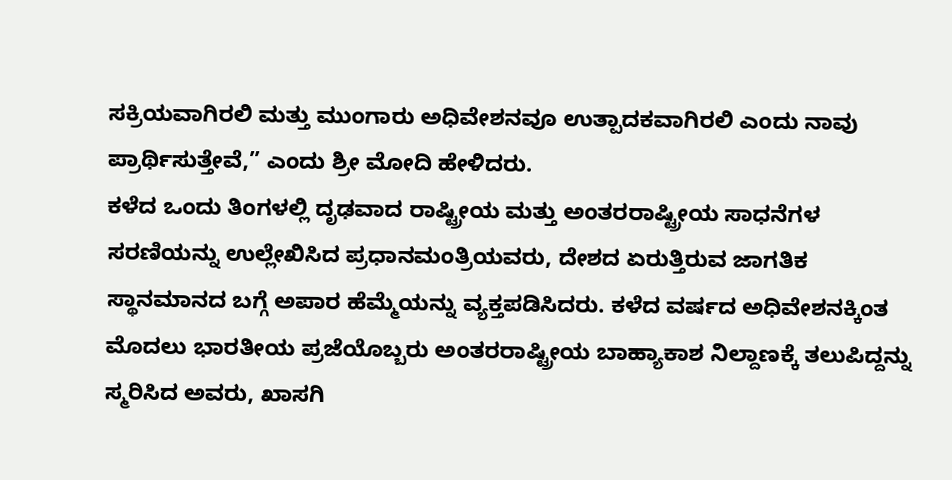ಸಕ್ರಿಯವಾಗಿರಲಿ ಮತ್ತು ಮುಂಗಾರು ಅಧಿವೇಶನವೂ ಉತ್ಪಾದಕವಾಗಿರಲಿ ಎಂದು ನಾವು ಪ್ರಾರ್ಥಿಸುತ್ತೇವೆ,” ಎಂದು ಶ್ರೀ ಮೋದಿ ಹೇಳಿದರು.
ಕಳೆದ ಒಂದು ತಿಂಗಳಲ್ಲಿ ದೃಢವಾದ ರಾಷ್ಟ್ರೀಯ ಮತ್ತು ಅಂತರರಾಷ್ಟ್ರೀಯ ಸಾಧನೆಗಳ ಸರಣಿಯನ್ನು ಉಲ್ಲೇಖಿಸಿದ ಪ್ರಧಾನಮಂತ್ರಿಯವರು, ದೇಶದ ಏರುತ್ತಿರುವ ಜಾಗತಿಕ ಸ್ಥಾನಮಾನದ ಬಗ್ಗೆ ಅಪಾರ ಹೆಮ್ಮೆಯನ್ನು ವ್ಯಕ್ತಪಡಿಸಿದರು. ಕಳೆದ ವರ್ಷದ ಅಧಿವೇಶನಕ್ಕಿಂತ ಮೊದಲು ಭಾರತೀಯ ಪ್ರಜೆಯೊಬ್ಬರು ಅಂತರರಾಷ್ಟ್ರೀಯ ಬಾಹ್ಯಾಕಾಶ ನಿಲ್ದಾಣಕ್ಕೆ ತಲುಪಿದ್ದನ್ನು ಸ್ಮರಿಸಿದ ಅವರು, ಖಾಸಗಿ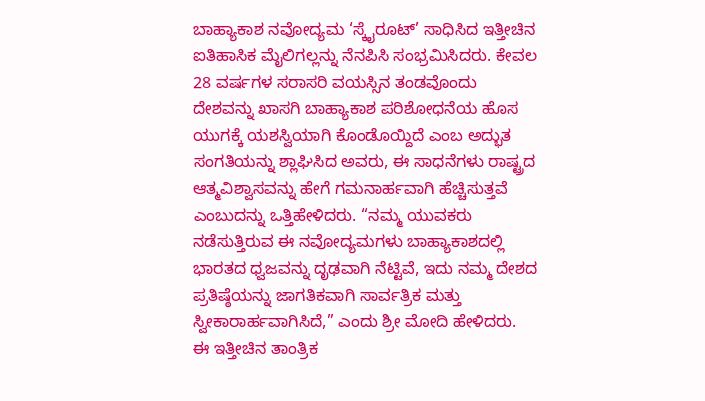ಬಾಹ್ಯಾಕಾಶ ನವೋದ್ಯಮ ‘ಸ್ಕೈರೂಟ್’ ಸಾಧಿಸಿದ ಇತ್ತೀಚಿನ ಐತಿಹಾಸಿಕ ಮೈಲಿಗಲ್ಲನ್ನು ನೆನಪಿಸಿ ಸಂಭ್ರಮಿಸಿದರು. ಕೇವಲ 28 ವರ್ಷಗಳ ಸರಾಸರಿ ವಯಸ್ಸಿನ ತಂಡವೊಂದು ದೇಶವನ್ನು ಖಾಸಗಿ ಬಾಹ್ಯಾಕಾಶ ಪರಿಶೋಧನೆಯ ಹೊಸ ಯುಗಕ್ಕೆ ಯಶಸ್ವಿಯಾಗಿ ಕೊಂಡೊಯ್ದಿದೆ ಎಂಬ ಅದ್ಭುತ ಸಂಗತಿಯನ್ನು ಶ್ಲಾಘಿಸಿದ ಅವರು, ಈ ಸಾಧನೆಗಳು ರಾಷ್ಟ್ರದ ಆತ್ಮವಿಶ್ವಾಸವನ್ನು ಹೇಗೆ ಗಮನಾರ್ಹವಾಗಿ ಹೆಚ್ಚಿಸುತ್ತವೆ ಎಂಬುದನ್ನು ಒತ್ತಿಹೇಳಿದರು. “ನಮ್ಮ ಯುವಕರು ನಡೆಸುತ್ತಿರುವ ಈ ನವೋದ್ಯಮಗಳು ಬಾಹ್ಯಾಕಾಶದಲ್ಲಿ ಭಾರತದ ಧ್ವಜವನ್ನು ದೃಢವಾಗಿ ನೆಟ್ಟಿವೆ, ಇದು ನಮ್ಮ ದೇಶದ ಪ್ರತಿಷ್ಠೆಯನ್ನು ಜಾಗತಿಕವಾಗಿ ಸಾರ್ವತ್ರಿಕ ಮತ್ತು ಸ್ವೀಕಾರಾರ್ಹವಾಗಿಸಿದೆ,” ಎಂದು ಶ್ರೀ ಮೋದಿ ಹೇಳಿದರು.
ಈ ಇತ್ತೀಚಿನ ತಾಂತ್ರಿಕ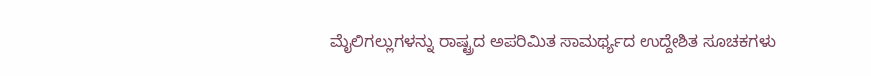ಮೈಲಿಗಲ್ಲುಗಳನ್ನು ರಾಷ್ಟ್ರದ ಅಪರಿಮಿತ ಸಾಮರ್ಥ್ಯದ ಉದ್ದೇಶಿತ ಸೂಚಕಗಳು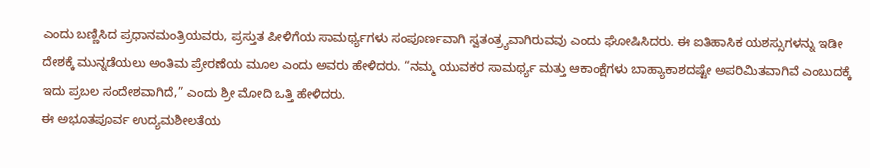ಎಂದು ಬಣ್ಣಿಸಿದ ಪ್ರಧಾನಮಂತ್ರಿಯವರು, ಪ್ರಸ್ತುತ ಪೀಳಿಗೆಯ ಸಾಮರ್ಥ್ಯಗಳು ಸಂಪೂರ್ಣವಾಗಿ ಸ್ವತಂತ್ರ್ಯವಾಗಿರುವವು ಎಂದು ಘೋಷಿಸಿದರು. ಈ ಐತಿಹಾಸಿಕ ಯಶಸ್ಸುಗಳನ್ನು ಇಡೀ ದೇಶಕ್ಕೆ ಮುನ್ನಡೆಯಲು ಅಂತಿಮ ಪ್ರೇರಣೆಯ ಮೂಲ ಎಂದು ಅವರು ಹೇಳಿದರು. “ನಮ್ಮ ಯುವಕರ ಸಾಮರ್ಥ್ಯ ಮತ್ತು ಆಕಾಂಕ್ಷೆಗಳು ಬಾಹ್ಯಾಕಾಶದಷ್ಟೇ ಅಪರಿಮಿತವಾಗಿವೆ ಎಂಬುದಕ್ಕೆ ಇದು ಪ್ರಬಲ ಸಂದೇಶವಾಗಿದೆ,” ಎಂದು ಶ್ರೀ ಮೋದಿ ಒತ್ತಿ ಹೇಳಿದರು.
ಈ ಅಭೂತಪೂರ್ವ ಉದ್ಯಮಶೀಲತೆಯ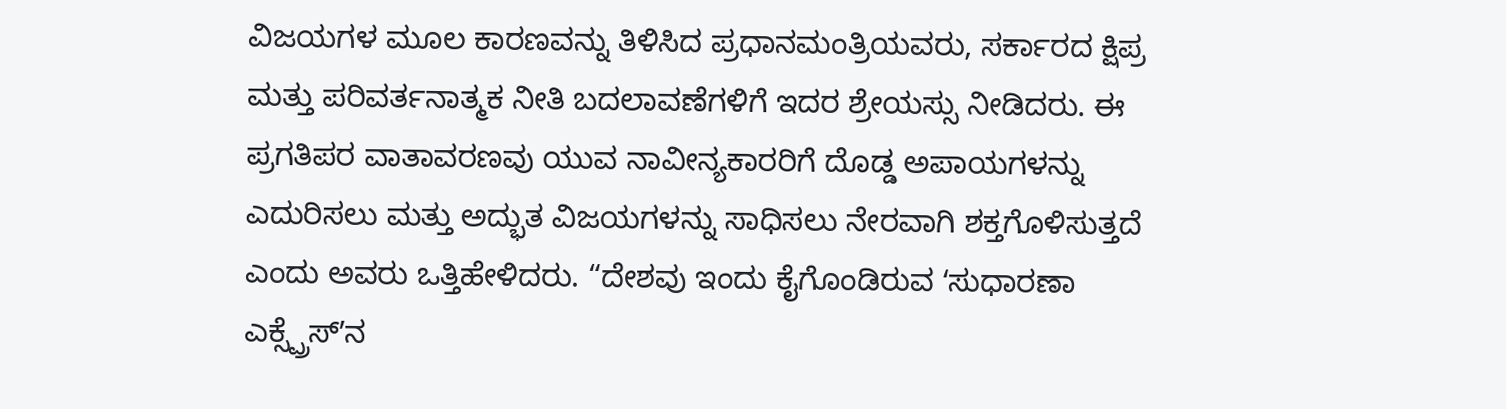ವಿಜಯಗಳ ಮೂಲ ಕಾರಣವನ್ನು ತಿಳಿಸಿದ ಪ್ರಧಾನಮಂತ್ರಿಯವರು, ಸರ್ಕಾರದ ಕ್ಷಿಪ್ರ ಮತ್ತು ಪರಿವರ್ತನಾತ್ಮಕ ನೀತಿ ಬದಲಾವಣೆಗಳಿಗೆ ಇದರ ಶ್ರೇಯಸ್ಸು ನೀಡಿದರು. ಈ ಪ್ರಗತಿಪರ ವಾತಾವರಣವು ಯುವ ನಾವೀನ್ಯಕಾರರಿಗೆ ದೊಡ್ಡ ಅಪಾಯಗಳನ್ನು ಎದುರಿಸಲು ಮತ್ತು ಅದ್ಭುತ ವಿಜಯಗಳನ್ನು ಸಾಧಿಸಲು ನೇರವಾಗಿ ಶಕ್ತಗೊಳಿಸುತ್ತದೆ ಎಂದು ಅವರು ಒತ್ತಿಹೇಳಿದರು. “ದೇಶವು ಇಂದು ಕೈಗೊಂಡಿರುವ ʻಸುಧಾರಣಾ ಎಕ್ಸ್ಪ್ರೆಸ್ʼನ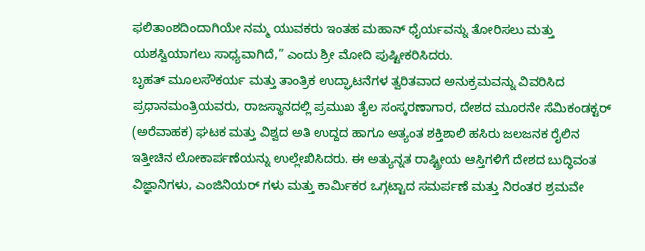ಫಲಿತಾಂಶದಿಂದಾಗಿಯೇ ನಮ್ಮ ಯುವಕರು ಇಂತಹ ಮಹಾನ್ ಧೈರ್ಯವನ್ನು ತೋರಿಸಲು ಮತ್ತು ಯಶಸ್ವಿಯಾಗಲು ಸಾಧ್ಯವಾಗಿದೆ,” ಎಂದು ಶ್ರೀ ಮೋದಿ ಪುಷ್ಟೀಕರಿಸಿದರು.
ಬೃಹತ್ ಮೂಲಸೌಕರ್ಯ ಮತ್ತು ತಾಂತ್ರಿಕ ಉದ್ಘಾಟನೆಗಳ ತ್ವರಿತವಾದ ಅನುಕ್ರಮವನ್ನು ವಿವರಿಸಿದ ಪ್ರಧಾನಮಂತ್ರಿಯವರು, ರಾಜಸ್ಥಾನದಲ್ಲಿ ಪ್ರಮುಖ ತೈಲ ಸಂಸ್ಕರಣಾಗಾರ, ದೇಶದ ಮೂರನೇ ಸೆಮಿಕಂಡಕ್ಟರ್ (ಅರೆವಾಹಕ) ಘಟಕ ಮತ್ತು ವಿಶ್ವದ ಅತಿ ಉದ್ದದ ಹಾಗೂ ಅತ್ಯಂತ ಶಕ್ತಿಶಾಲಿ ಹಸಿರು ಜಲಜನಕ ರೈಲಿನ ಇತ್ತೀಚಿನ ಲೋಕಾರ್ಪಣೆಯನ್ನು ಉಲ್ಲೇಖಿಸಿದರು. ಈ ಅತ್ಯುನ್ನತ ರಾಷ್ಟ್ರೀಯ ಆಸ್ತಿಗಳಿಗೆ ದೇಶದ ಬುದ್ಧಿವಂತ ವಿಜ್ಞಾನಿಗಳು, ಎಂಜಿನಿಯರ್ ಗಳು ಮತ್ತು ಕಾರ್ಮಿಕರ ಒಗ್ಗಟ್ಟಾದ ಸಮರ್ಪಣೆ ಮತ್ತು ನಿರಂತರ ಶ್ರಮವೇ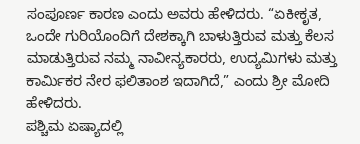ಸಂಪೂರ್ಣ ಕಾರಣ ಎಂದು ಅವರು ಹೇಳಿದರು. “ಏಕೀಕೃತ, ಒಂದೇ ಗುರಿಯೊಂದಿಗೆ ದೇಶಕ್ಕಾಗಿ ಬಾಳುತ್ತಿರುವ ಮತ್ತು ಕೆಲಸ ಮಾಡುತ್ತಿರುವ ನಮ್ಮ ನಾವೀನ್ಯಕಾರರು, ಉದ್ಯಮಿಗಳು ಮತ್ತು ಕಾರ್ಮಿಕರ ನೇರ ಫಲಿತಾಂಶ ಇದಾಗಿದೆ,” ಎಂದು ಶ್ರೀ ಮೋದಿ ಹೇಳಿದರು.
ಪಶ್ಚಿಮ ಏಷ್ಯಾದಲ್ಲಿ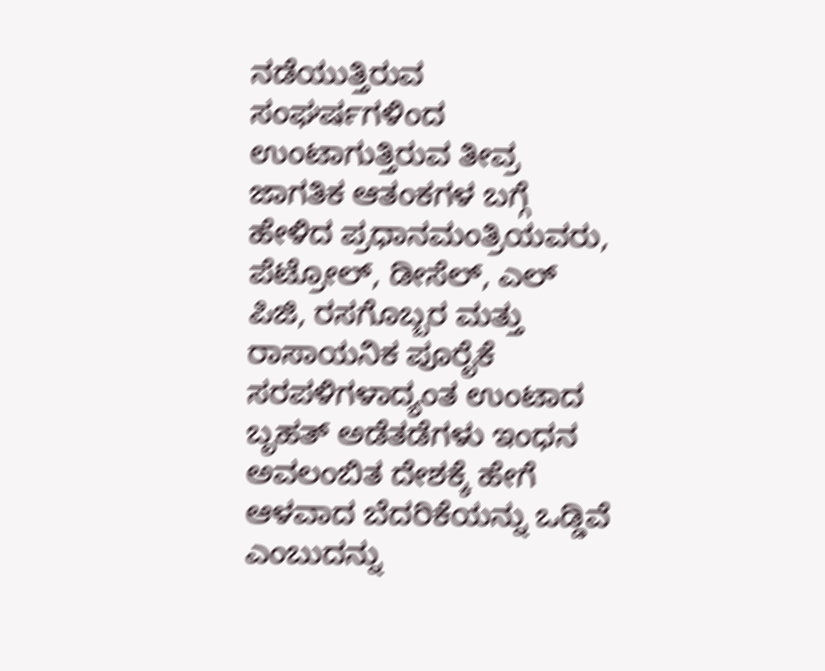ನಡೆಯುತ್ತಿರುವ ಸಂಘರ್ಷಗಳಿಂದ ಉಂಟಾಗುತ್ತಿರುವ ತೀವ್ರ ಜಾಗತಿಕ ಆತಂಕಗಳ ಬಗ್ಗೆ ಹೇಳಿದ ಪ್ರಧಾನಮಂತ್ರಿಯವರು, ಪೆಟ್ರೋಲ್, ಡೀಸೆಲ್, ಎಲ್ ಪಿಜಿ, ರಸಗೊಬ್ಬರ ಮತ್ತು ರಾಸಾಯನಿಕ ಪೂರೈಕೆ ಸರಪಳಿಗಳಾದ್ಯಂತ ಉಂಟಾದ ಬೃಹತ್ ಅಡೆತಡೆಗಳು ಇಂಧನ ಅವಲಂಬಿತ ದೇಶಕ್ಕೆ ಹೇಗೆ ಆಳವಾದ ಬೆದರಿಕೆಯನ್ನು ಒಡ್ಡಿವೆ ಎಂಬುದನ್ನು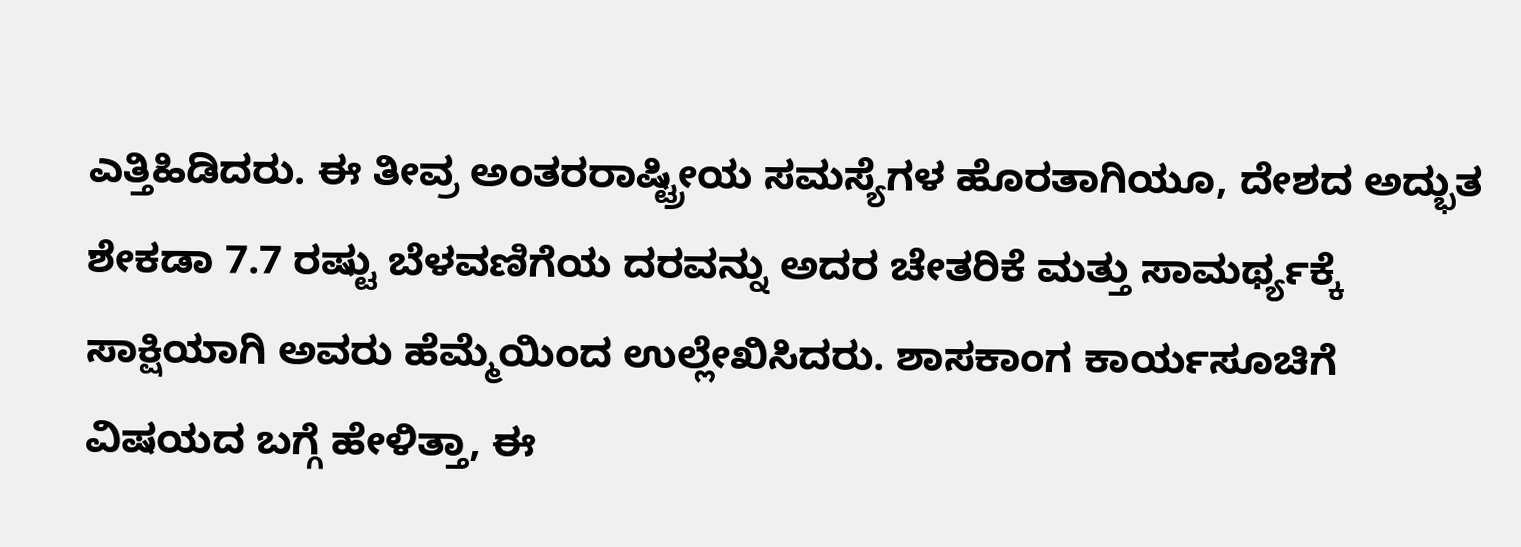ಎತ್ತಿಹಿಡಿದರು. ಈ ತೀವ್ರ ಅಂತರರಾಷ್ಟ್ರೀಯ ಸಮಸ್ಯೆಗಳ ಹೊರತಾಗಿಯೂ, ದೇಶದ ಅದ್ಭುತ ಶೇಕಡಾ 7.7 ರಷ್ಟು ಬೆಳವಣಿಗೆಯ ದರವನ್ನು ಅದರ ಚೇತರಿಕೆ ಮತ್ತು ಸಾಮರ್ಥ್ಯಕ್ಕೆ ಸಾಕ್ಷಿಯಾಗಿ ಅವರು ಹೆಮ್ಮೆಯಿಂದ ಉಲ್ಲೇಖಿಸಿದರು. ಶಾಸಕಾಂಗ ಕಾರ್ಯಸೂಚಿಗೆ ವಿಷಯದ ಬಗ್ಗೆ ಹೇಳಿತ್ತಾ, ಈ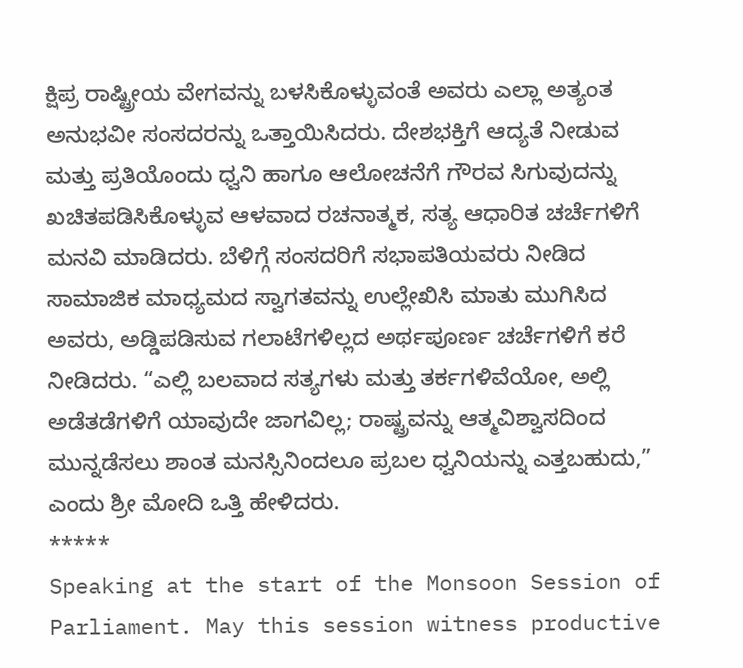ಕ್ಷಿಪ್ರ ರಾಷ್ಟ್ರೀಯ ವೇಗವನ್ನು ಬಳಸಿಕೊಳ್ಳುವಂತೆ ಅವರು ಎಲ್ಲಾ ಅತ್ಯಂತ ಅನುಭವೀ ಸಂಸದರನ್ನು ಒತ್ತಾಯಿಸಿದರು. ದೇಶಭಕ್ತಿಗೆ ಆದ್ಯತೆ ನೀಡುವ ಮತ್ತು ಪ್ರತಿಯೊಂದು ಧ್ವನಿ ಹಾಗೂ ಆಲೋಚನೆಗೆ ಗೌರವ ಸಿಗುವುದನ್ನು ಖಚಿತಪಡಿಸಿಕೊಳ್ಳುವ ಆಳವಾದ ರಚನಾತ್ಮಕ, ಸತ್ಯ ಆಧಾರಿತ ಚರ್ಚೆಗಳಿಗೆ ಮನವಿ ಮಾಡಿದರು. ಬೆಳಿಗ್ಗೆ ಸಂಸದರಿಗೆ ಸಭಾಪತಿಯವರು ನೀಡಿದ ಸಾಮಾಜಿಕ ಮಾಧ್ಯಮದ ಸ್ವಾಗತವನ್ನು ಉಲ್ಲೇಖಿಸಿ ಮಾತು ಮುಗಿಸಿದ ಅವರು, ಅಡ್ಡಿಪಡಿಸುವ ಗಲಾಟೆಗಳಿಲ್ಲದ ಅರ್ಥಪೂರ್ಣ ಚರ್ಚೆಗಳಿಗೆ ಕರೆ ನೀಡಿದರು. “ಎಲ್ಲಿ ಬಲವಾದ ಸತ್ಯಗಳು ಮತ್ತು ತರ್ಕಗಳಿವೆಯೋ, ಅಲ್ಲಿ ಅಡೆತಡೆಗಳಿಗೆ ಯಾವುದೇ ಜಾಗವಿಲ್ಲ; ರಾಷ್ಟ್ರವನ್ನು ಆತ್ಮವಿಶ್ವಾಸದಿಂದ ಮುನ್ನಡೆಸಲು ಶಾಂತ ಮನಸ್ಸಿನಿಂದಲೂ ಪ್ರಬಲ ಧ್ವನಿಯನ್ನು ಎತ್ತಬಹುದು,” ಎಂದು ಶ್ರೀ ಮೋದಿ ಒತ್ತಿ ಹೇಳಿದರು.
*****
Speaking at the start of the Monsoon Session of Parliament. May this session witness productive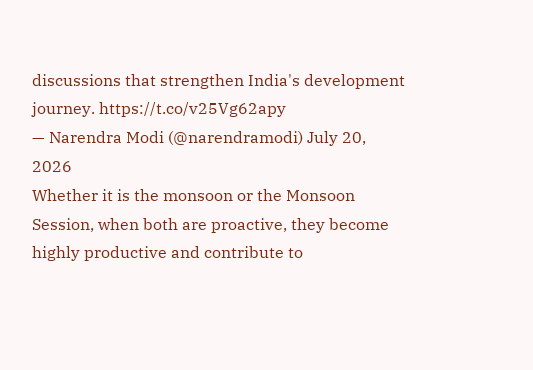discussions that strengthen India's development journey. https://t.co/v25Vg62apy
— Narendra Modi (@narendramodi) July 20, 2026
Whether it is the monsoon or the Monsoon Session, when both are proactive, they become highly productive and contribute to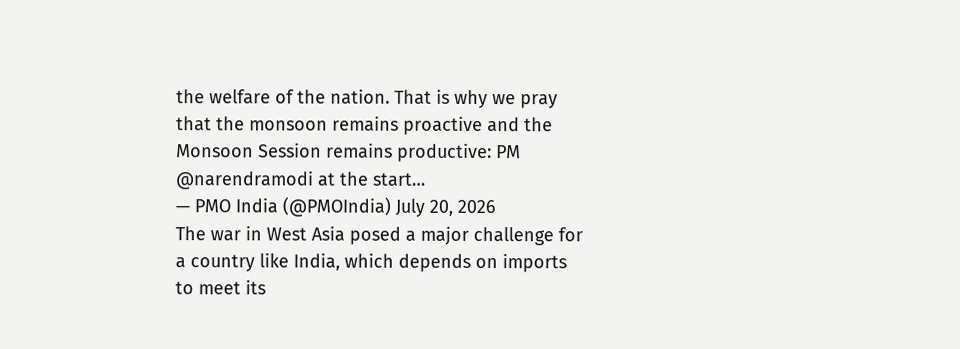the welfare of the nation. That is why we pray that the monsoon remains proactive and the Monsoon Session remains productive: PM @narendramodi at the start…
— PMO India (@PMOIndia) July 20, 2026
The war in West Asia posed a major challenge for a country like India, which depends on imports to meet its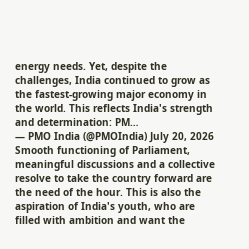energy needs. Yet, despite the challenges, India continued to grow as the fastest-growing major economy in the world. This reflects India's strength and determination: PM…
— PMO India (@PMOIndia) July 20, 2026
Smooth functioning of Parliament, meaningful discussions and a collective resolve to take the country forward are the need of the hour. This is also the aspiration of India's youth, who are filled with ambition and want the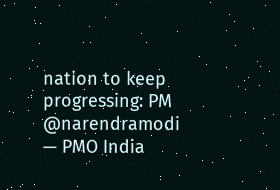nation to keep progressing: PM @narendramodi
— PMO India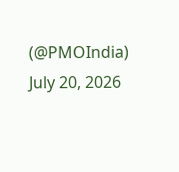(@PMOIndia) July 20, 2026